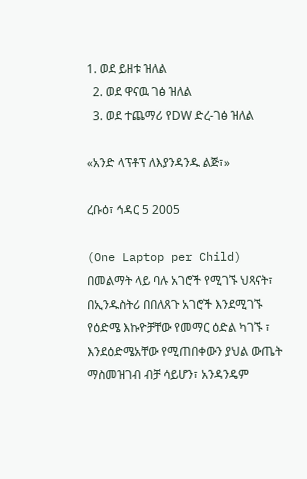1. ወደ ይዘቱ ዝለል
  2. ወደ ዋናዉ ገፅ ዝለል
  3. ወደ ተጨማሪ የDW ድረ-ገፅ ዝለል

«አንድ ላፕቶፕ ለእያንዳንዱ ልጅ፣»

ረቡዕ፣ ኅዳር 5 2005

(One Laptop per Child) በመልማት ላይ ባሉ አገሮች የሚገኙ ህጻናት፣ በኢንዱስትሪ በበለጸጉ አገሮች እንደሚገኙ የዕድሜ እኩዮቻቸው የመማር ዕድል ካገኙ ፣ እንደዕድሜአቸው የሚጠበቀውን ያህል ውጤት ማስመዝገብ ብቻ ሳይሆን፣ አንዳንዴም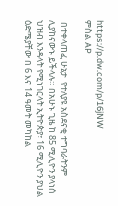https://p.dw.com/p/16jNW
ምስል AP

 በተቀላጠፈ ሁኔታ  የተለያዩ አስደናቂ ተግባራትንም ሊያከናውኑ ይችላሉ። በአሁኑ ጊዜ ከ 85 ሚሊዮን ያላነሰ ህዝብ እንዳላት የሚነገርላት ኢትዮጵያ፣ 16 ሚሊዮን ያህል ዕድሜያቸው በ 6 እና 14 ዓመት መካከል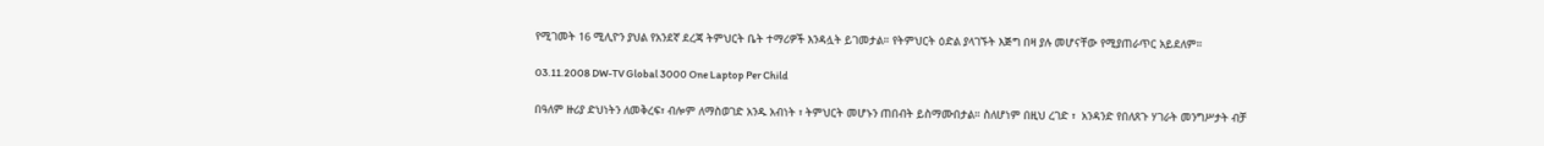የሚገመት 16 ሚሊዮን ያህል የአንደኛ ደረጃ ትምህርት ቤት ተማሪዎች እንዳሏት ይገመታል። የትምህርት ዕድል ያላገኙት እጅግ በዛ ያሉ መሆናቸው የሚያጠራጥር አይደለም።

03.11.2008 DW-TV Global 3000 One Laptop Per Child

በዓለም ዙሪያ ድህነትን ለመቅረፍ፣ ብሎም ለማስወገድ አንዱ አብነት ፣ ትምህርት መሆኑን ጠበብት ይስማሙበታል። ስለሆነም በዚህ ረገድ ፣  አንዳንድ የበለጸጉ ሃገራት መንግሥታት ብቻ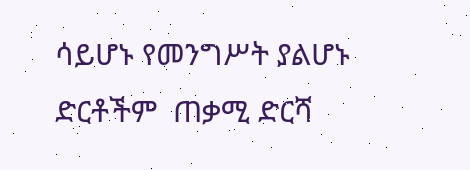ሳይሆኑ የመንግሥት ያልሆኑ ድርቶችም  ጠቃሚ ድርሻ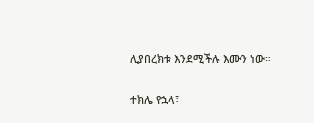ሊያበረክቱ እንደሚችሉ እሙን ነው።

ተክሌ የኋላ፣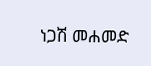ነጋሽ መሐመድ